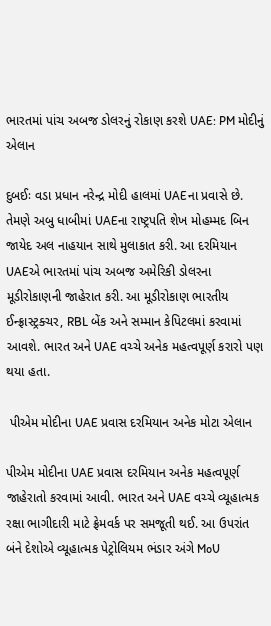ભારતમાં પાંચ અબજ ડોલરનું રોકાણ કરશે UAE: PM મોદીનું એલાન

દુબઈઃ વડા પ્રધાન નરેન્દ્ર મોદી હાલમાં UAEના પ્રવાસે છે. તેમણે અબુ ધાબીમાં UAEના રાષ્ટ્રપતિ શેખ મોહમ્મદ બિન જાયેદ અલ નાહયાન સાથે મુલાકાત કરી. આ દરમિયાન UAEએ ભારતમાં પાંચ અબજ અમેરિકી ડોલરના મૂડીરોકાણની જાહેરાત કરી. આ મૂડીરોકાણ ભારતીય ઈન્ફ્રાસ્ટ્રક્ચર, RBL બેંક અને સમ્માન કેપિટલમાં કરવામાં આવશે. ભારત અને UAE વચ્ચે અનેક મહત્વપૂર્ણ કરારો પણ થયા હતા.

 પીએમ મોદીના UAE પ્રવાસ દરમિયાન અનેક મોટા એલાન

પીએમ મોદીના UAE પ્રવાસ દરમિયાન અનેક મહત્વપૂર્ણ જાહેરાતો કરવામાં આવી. ભારત અને UAE વચ્ચે વ્યૂહાત્મક રક્ષા ભાગીદારી માટે ફ્રેમવર્ક પર સમજૂતી થઈ. આ ઉપરાંત બંને દેશોએ વ્યૂહાત્મક પેટ્રોલિયમ ભંડાર અંગે MoU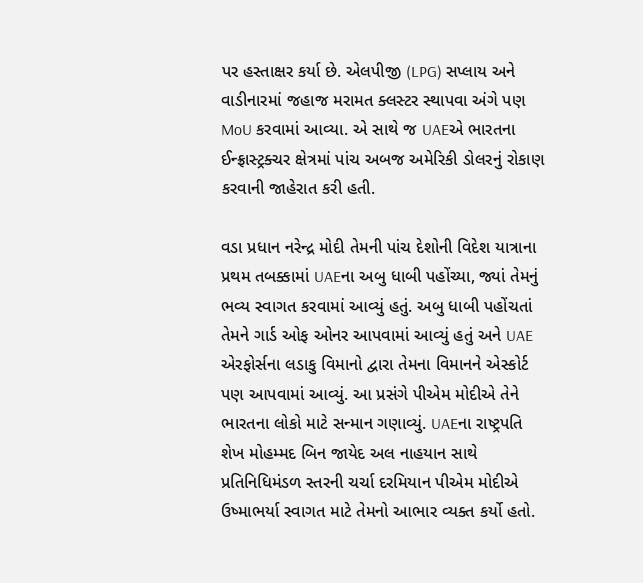પર હસ્તાક્ષર કર્યા છે. એલપીજી (LPG) સપ્લાય અને વાડીનારમાં જહાજ મરામત ક્લસ્ટર સ્થાપવા અંગે પણ MoU કરવામાં આવ્યા. એ સાથે જ UAEએ ભારતના ઈન્ફ્રાસ્ટ્રક્ચર ક્ષેત્રમાં પાંચ અબજ અમેરિકી ડોલરનું રોકાણ કરવાની જાહેરાત કરી હતી.

વડા પ્રધાન નરેન્દ્ર મોદી તેમની પાંચ દેશોની વિદેશ યાત્રાના પ્રથમ તબક્કામાં UAEના અબુ ધાબી પહોંચ્યા, જ્યાં તેમનું ભવ્ય સ્વાગત કરવામાં આવ્યું હતું. અબુ ધાબી પહોંચતાં તેમને ગાર્ડ ઓફ ઓનર આપવામાં આવ્યું હતું અને UAE એરફોર્સના લડાકુ વિમાનો દ્વારા તેમના વિમાનને એસ્કોર્ટ પણ આપવામાં આવ્યું. આ પ્રસંગે પીએમ મોદીએ તેને ભારતના લોકો માટે સન્માન ગણાવ્યું. UAEના રાષ્ટ્રપતિ શેખ મોહમ્મદ બિન જાયેદ અલ નાહયાન સાથે પ્રતિનિધિમંડળ સ્તરની ચર્ચા દરમિયાન પીએમ મોદીએ ઉષ્માભર્યા સ્વાગત માટે તેમનો આભાર વ્યક્ત કર્યો હતો.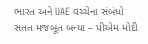ભારત અને UAE વચ્ચેના સંબંધો સતત મજબૂત બન્યા – પીએમ મોદી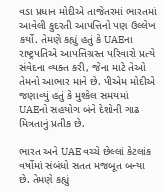વડા પ્રધાન મોદીએ તાજેતરમાં ભારતમાં આવેલી કુદરતી આપત્તિનો પણ ઉલ્લેખ કર્યો. તેમણે કહ્યું હતું કે UAEના રાષ્ટ્રપતિએ આપત્તિગ્રસ્ત પરિવારો પ્રત્યે સંવેદના વ્યક્ત કરી, જેના માટે તેઓ તેમનો આભાર માને છે. પીએમ મોદીએ જણાવ્યું હતું કે મુશ્કેલ સમયમાં UAEનો સહયોગ બંને દેશોની ગાઢ મિત્રતાનું પ્રતીક છે.

ભારત અને UAE વચ્ચે છેલ્લાં કેટલાંક વર્ષોમાં સંબંધો સતત મજબૂત બન્યા છે. તેમણે કહ્યું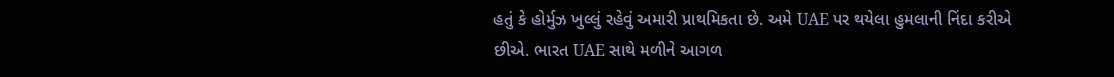હતું કે હોર્મુઝ ખુલ્લું રહેવું અમારી પ્રાથમિકતા છે. અમે UAE પર થયેલા હુમલાની નિંદા કરીએ છીએ. ભારત UAE સાથે મળીને આગળ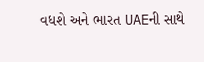વધશે અને ભારત UAEની સાથે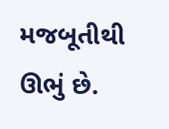મજબૂતીથી ઊભું છે.